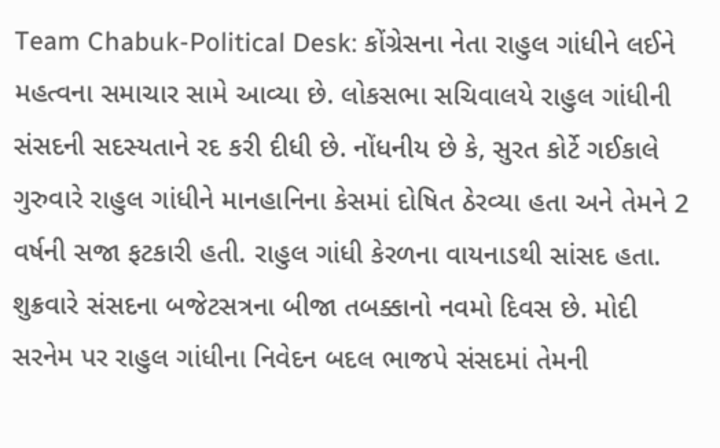Team Chabuk-Political Desk: કોંગ્રેસના નેતા રાહુલ ગાંધીને લઈને મહત્વના સમાચાર સામે આવ્યા છે. લોકસભા સચિવાલયે રાહુલ ગાંધીની સંસદની સદસ્યતાને રદ કરી દીધી છે. નોંધનીય છે કે, સુરત કોર્ટે ગઈકાલે ગુરુવારે રાહુલ ગાંધીને માનહાનિના કેસમાં દોષિત ઠેરવ્યા હતા અને તેમને 2 વર્ષની સજા ફટકારી હતી. રાહુલ ગાંધી કેરળના વાયનાડથી સાંસદ હતા. શુક્રવારે સંસદના બજેટસત્રના બીજા તબક્કાનો નવમો દિવસ છે. મોદી સરનેમ પર રાહુલ ગાંધીના નિવેદન બદલ ભાજપે સંસદમાં તેમની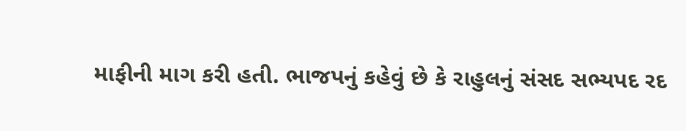માફીની માગ કરી હતી. ભાજપનું કહેવું છે કે રાહુલનું સંસદ સભ્યપદ રદ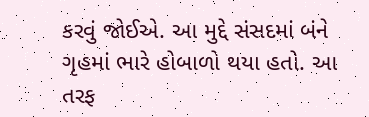કરવું જોઈએ. આ મુદ્દે સંસદમાં બંને ગૃહમાં ભારે હોબાળો થયા હતો. આ તરફ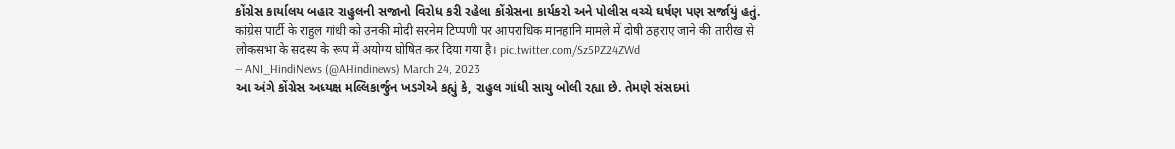કોંગ્રેસ કાર્યાલય બહાર રાહુલની સજાનો વિરોધ કરી રહેલા કોંગ્રેસના કાર્યકરો અને પોલીસ વચ્ચે ઘર્ષણ પણ સર્જાયું હતું.
कांग्रेस पार्टी के राहुल गांधी को उनकी मोदी सरनेम टिप्पणी पर आपराधिक मानहानि मामले में दोषी ठहराए जाने की तारीख से लोकसभा के सदस्य के रूप में अयोग्य घोषित कर दिया गया है। pic.twitter.com/Sz5PZ24ZWd
— ANI_HindiNews (@AHindinews) March 24, 2023
આ અંગે કોંગ્રેસ અધ્યક્ષ મલ્લિકાર્જુન ખડગેએ કહ્યું કે, રાહુલ ગાંધી સાચુ બોલી રહ્યા છે. તેમણે સંસદમાં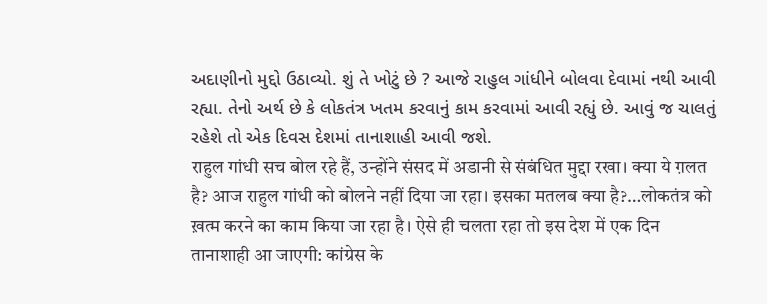અદાણીનો મુદ્દો ઉઠાવ્યો. શું તે ખોટું છે ? આજે રાહુલ ગાંધીને બોલવા દેવામાં નથી આવી રહ્યા. તેનો અર્થ છે કે લોકતંત્ર ખતમ કરવાનું કામ કરવામાં આવી રહ્યું છે. આવું જ ચાલતું રહેશે તો એક દિવસ દેશમાં તાનાશાહી આવી જશે.
राहुल गांधी सच बोल रहे हैं, उन्होंने संसद में अडानी से संबंधित मुद्दा रखा। क्या ये ग़लत है? आज राहुल गांधी को बोलने नहीं दिया जा रहा। इसका मतलब क्या है?…लोकतंत्र को ख़त्म करने का काम किया जा रहा है। ऐसे ही चलता रहा तो इस देश में एक दिन तानाशाही आ जाएगी: कांग्रेस के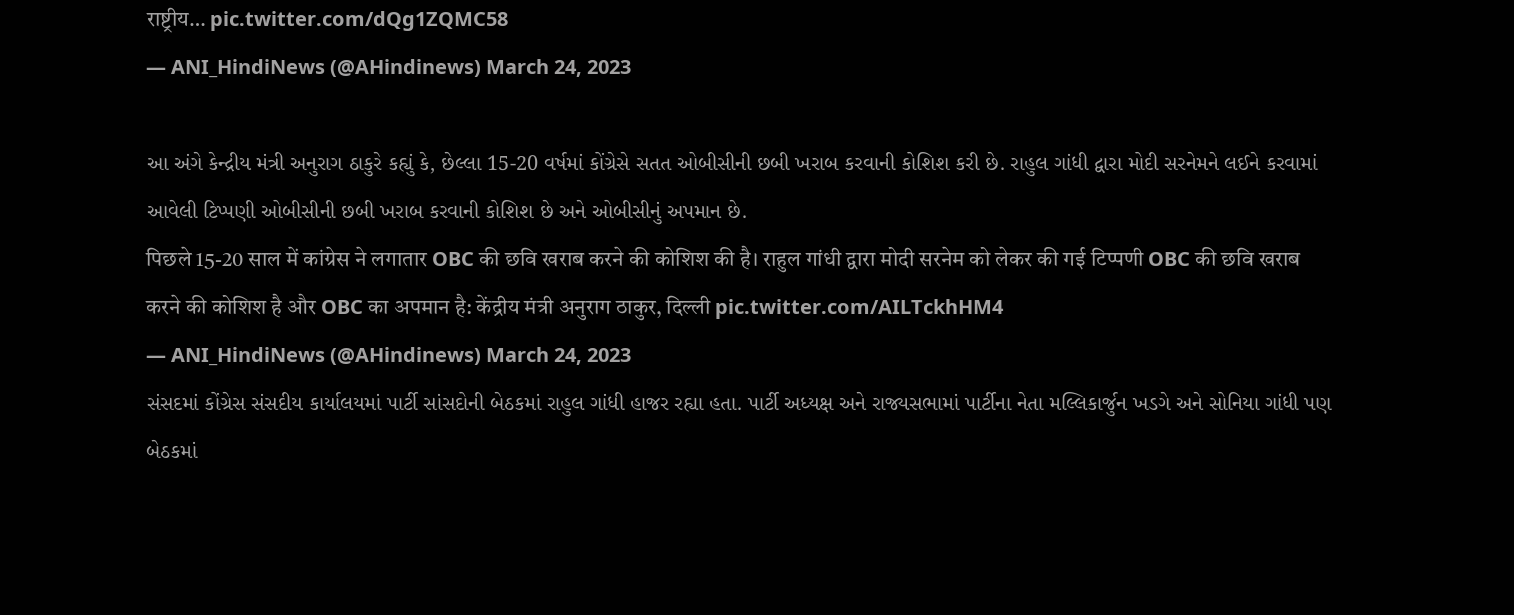राष्ट्रीय… pic.twitter.com/dQg1ZQMC58
— ANI_HindiNews (@AHindinews) March 24, 2023

આ અંગે કેન્દ્રીય મંત્રી અનુરાગ ઠાકુરે કહ્યું કે, છેલ્લા 15-20 વર્ષમાં કોંગ્રેસે સતત ઓબીસીની છબી ખરાબ કરવાની કોશિશ કરી છે. રાહુલ ગાંધી દ્વારા મોદી સરનેમને લઈને કરવામાં આવેલી ટિપ્પણી ઓબીસીની છબી ખરાબ કરવાની કોશિશ છે અને ઓબીસીનું અપમાન છે.
पिछले 15-20 साल में कांग्रेस ने लगातार OBC की छवि खराब करने की कोशिश की है। राहुल गांधी द्वारा मोदी सरनेम को लेकर की गई टिप्पणी OBC की छवि खराब करने की कोशिश है और OBC का अपमान है: केंद्रीय मंत्री अनुराग ठाकुर, दिल्ली pic.twitter.com/AILTckhHM4
— ANI_HindiNews (@AHindinews) March 24, 2023
સંસદમાં કોંગ્રેસ સંસદીય કાર્યાલયમાં પાર્ટી સાંસદોની બેઠકમાં રાહુલ ગાંધી હાજર રહ્યા હતા. પાર્ટી અધ્યક્ષ અને રાજ્યસભામાં પાર્ટીના નેતા મલ્લિકાર્જુન ખડગે અને સોનિયા ગાંધી પણ બેઠકમાં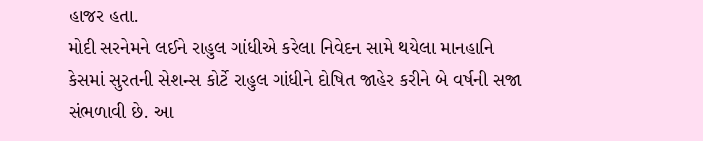હાજર હતા.
મોદી સરનેમને લઈને રાહુલ ગાંધીએ કરેલા નિવેદન સામે થયેલા માનહાનિ કેસમાં સુરતની સેશન્સ કોર્ટે રાહુલ ગાંધીને દોષિત જાહેર કરીને બે વર્ષની સજા સંભળાવી છે. આ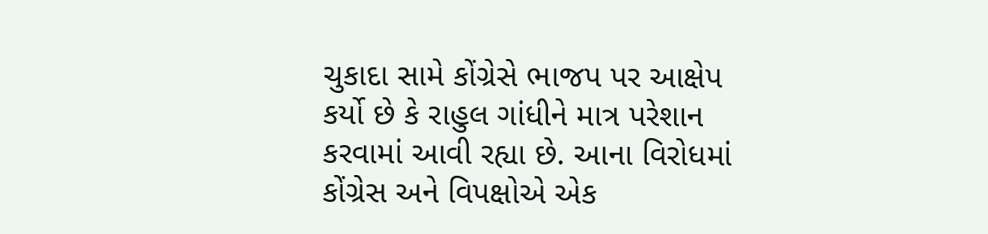ચુકાદા સામે કોંગ્રેસે ભાજપ પર આક્ષેપ કર્યો છે કે રાહુલ ગાંધીને માત્ર પરેશાન કરવામાં આવી રહ્યા છે. આના વિરોધમાં કોંગ્રેસ અને વિપક્ષોએ એક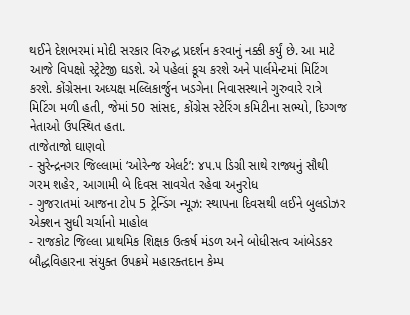થઈને દેશભરમાં મોદી સરકાર વિરુદ્ધ પ્રદર્શન કરવાનું નક્કી કર્યું છે. આ માટે આજે વિપક્ષો સ્ટ્રેટેજી ઘડશે. એ પહેલાં કૂચ કરશે અને પાર્લમેન્ટમાં મિટિંગ કરશે. કોંગ્રેસના અધ્યક્ષ મલ્લિકાર્જુન ખડગેના નિવાસસ્થાને ગુરુવારે રાત્રે મિટિંગ મળી હતી, જેમાં 50 સાંસદ, કોંગ્રેસ સ્ટેરિંગ કમિટીના સભ્યો, દિગ્ગજ નેતાઓ ઉપસ્થિત હતા.
તાજેતાજો ઘાણવો
- સુરેન્દ્રનગર જિલ્લામાં ‘ઓરેન્જ એલર્ટ’: ૪૫.૫ ડિગ્રી સાથે રાજ્યનું સૌથી ગરમ શહેર, આગામી બે દિવસ સાવચેત રહેવા અનુરોધ
- ગુજરાતમાં આજના ટોપ 5 ટ્રેન્ડિંગ ન્યૂઝ: સ્થાપના દિવસથી લઈને બુલડોઝર એક્શન સુધી ચર્ચાનો માહોલ
- રાજકોટ જિલ્લા પ્રાથમિક શિક્ષક ઉત્કર્ષ મંડળ અને બોધીસત્વ આંબેડકર બૌદ્ધવિહારના સંયુક્ત ઉપક્રમે મહારક્તદાન કેમ્પ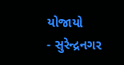યોજાયો
- સુરેન્દ્રનગર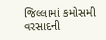જિલ્લામાં કમોસમી વરસાદની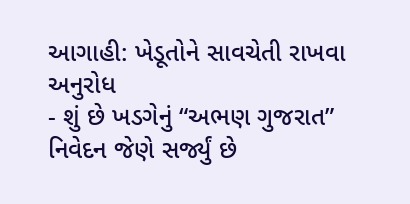આગાહી: ખેડૂતોને સાવચેતી રાખવા અનુરોધ
- શું છે ખડગેનું “અભણ ગુજરાત” નિવેદન જેણે સર્જ્યું છે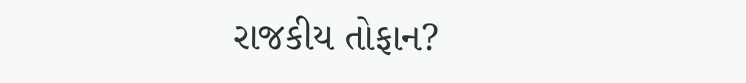રાજકીય તોફાન?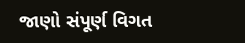જાણો સંપૂર્ણ વિગત